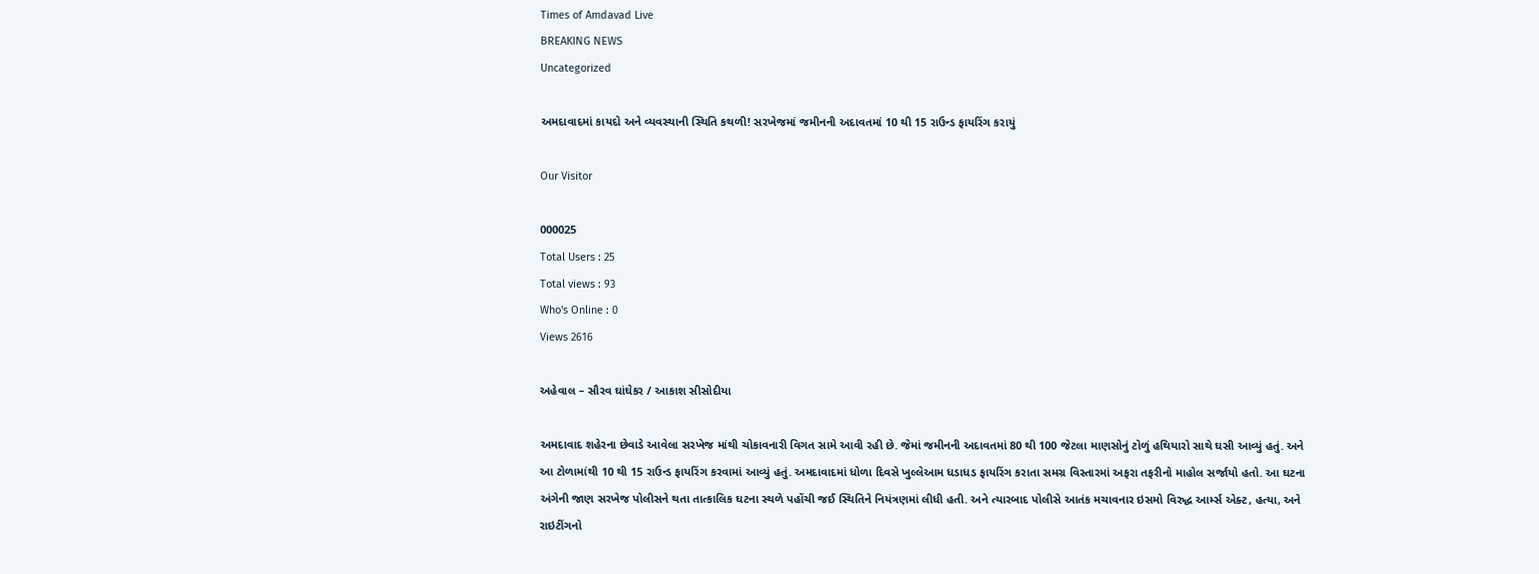Times of Amdavad Live
BREAKING NEWS
Uncategorized

અમદાવાદમાં કાયદો અને વ્યવસ્થાની સ્થિતિ કથળી! સરખેજમાં જમીનની અદાવતમાં 10 થી 15 રાઉન્ડ ફાયરિંગ કરાયું

Our Visitor

000025
Total Users : 25
Total views : 93
Who's Online : 0
Views 2616

અહેવાલ – સૌરવ ઘાંઘેકર / આકાશ સીસોદીયા

અમદાવાદ શહેરના છેવાડે આવેલા સરખેજ માંથી ચોકાવનારી વિગત સામે આવી રહી છે. જેમાં જમીનની અદાવતમાં 80 થી 100 જેટલા માણસોનું ટોળું હથિયારો સાથે ઘસી આવ્યું હતું. અને આ ટોળામાંથી 10 થી 15 રાઉન્ડ ફાયરિંગ કરવામાં આવ્યું હતું. અમદાવાદમાં ધોળા દિવસે ખુલ્લેઆમ ધડાધડ ફાયરિંગ કરાતા સમગ્ર વિસ્તારમાં અફરા તફરીનો માહોલ સર્જાયો હતો. આ ઘટના અંગેની જાણ સરખેજ પોલીસને થતા તાત્કાલિક ઘટના સ્થળે પહોંચી જઈ સ્થિતિને નિયંત્રણમાં લીધી હતી. અને ત્યારબાદ પોલીસે આતંક મચાવનાર ઇસમો વિરુદ્ધ આર્મ્સ એક્ટ, હત્યા, અને રાઇટીંગનો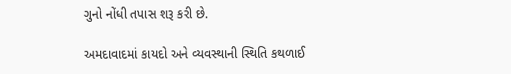ગુનો નોંધી તપાસ શરૂ કરી છે.

અમદાવાદમાં કાયદો અને વ્યવસ્થાની સ્થિતિ કથળાઈ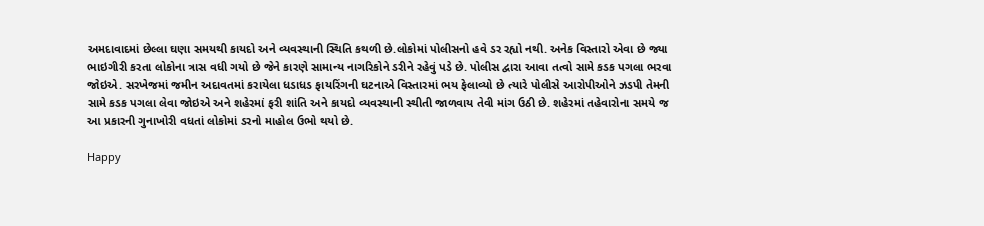અમદાવાદમાં છેલ્લા ઘણા સમયથી કાયદો અને વ્યવસ્થાની સ્થિતિ કથળી છે.લોકોમાં પોલીસનો હવે ડર રહ્યો નથી. અનેક વિસ્તારો એવા છે જ્યા ભાઇગીરી કરતા લોકોના ત્રાસ વધી ગયો છે જેને કારણે સામાન્ય નાગરિકોને ડરીને રહેવું પડે છે. પોલીસ દ્વારા આવા તત્વો સામે કડક પગલા ભરવા જોઇએ. સરખેજમાં જમીન અદાવતમાં કરાયેલા ધડાધડ ફાયરિંગની ઘટનાએ વિસ્તારમાં ભય ફેલાવ્યો છે ત્યારે પોલીસે આરોપીઓને ઝડપી તેમની સામે કડક પગલા લેવા જોઇએ અને શહેરમાં ફરી શાંતિ અને કાયદો વ્યવસ્થાની સ્થીતી જાળવાય તેવી માંગ ઉઠી છે. શહેરમાં તહેવારોના સમયે જ આ પ્રકારની ગુનાખોરી વધતાં લોકોમાં ડરનો માહોલ ઉભો થયો છે.

Happy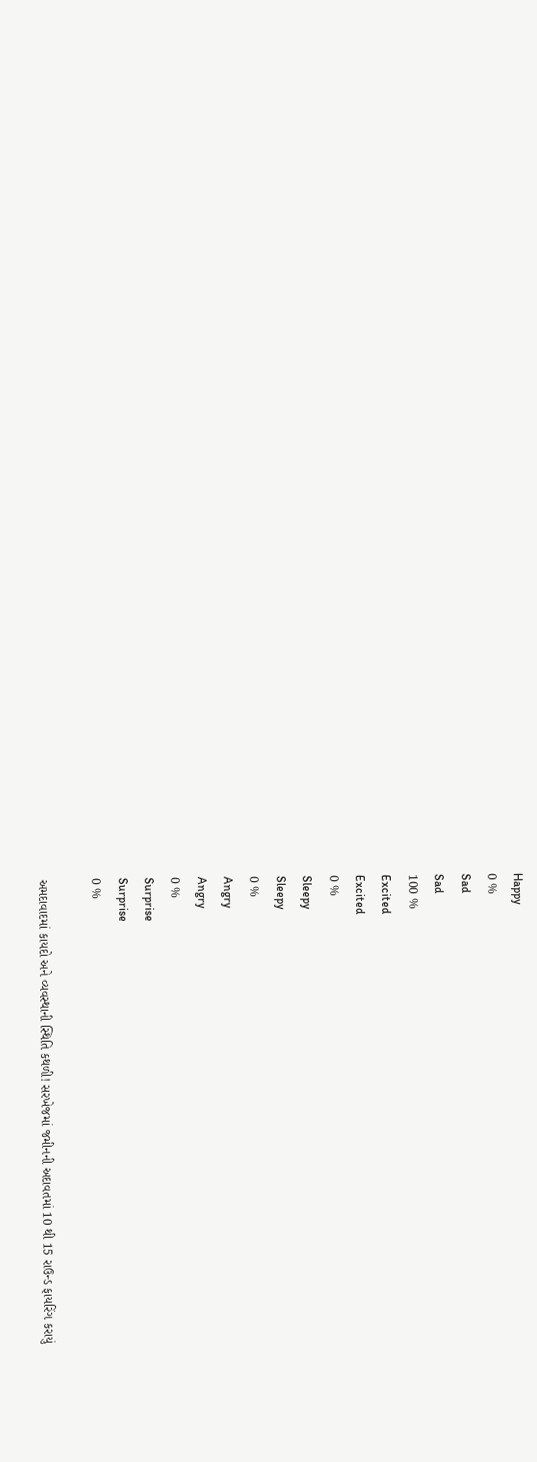Happy
0 %
Sad
Sad
100 %
Excited
Excited
0 %
Sleepy
Sleepy
0 %
Angry
Angry
0 %
Surprise
Surprise
0 %

અમદાવાદમાં કાયદો અને વ્યવસ્થાની સ્થિતિ કથળી! સરખેજમાં જમીનની અદાવતમાં 10 થી 15 રાઉન્ડ ફાયરિંગ કરાયું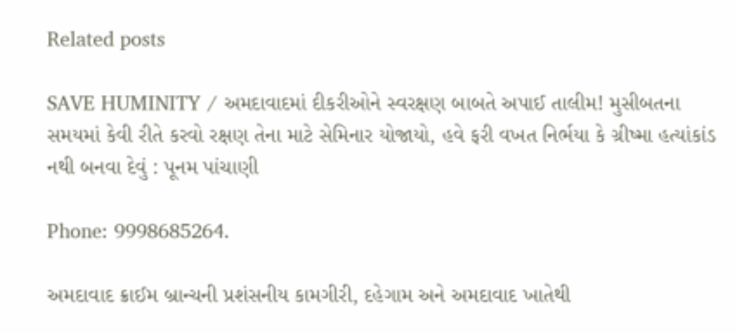Related posts

SAVE HUMINITY / અમદાવાદમાં દીકરીઓને સ્વરક્ષણ બાબતે અપાઈ તાલીમ! મુસીબતના સમયમાં કેવી રીતે કરવો રક્ષણ તેના માટે સેમિનાર યોજાયો, હવે ફરી વખત નિર્ભયા કે ગ્રીષ્મા હત્યાંકાંડ નથી બનવા દેવું : પૂનમ પાંચાણી

Phone: 9998685264.

અમદાવાદ ક્રાઈમ બ્રાન્ચની પ્રશંસનીય કામગીરી, દહેગામ અને અમદાવાદ ખાતેથી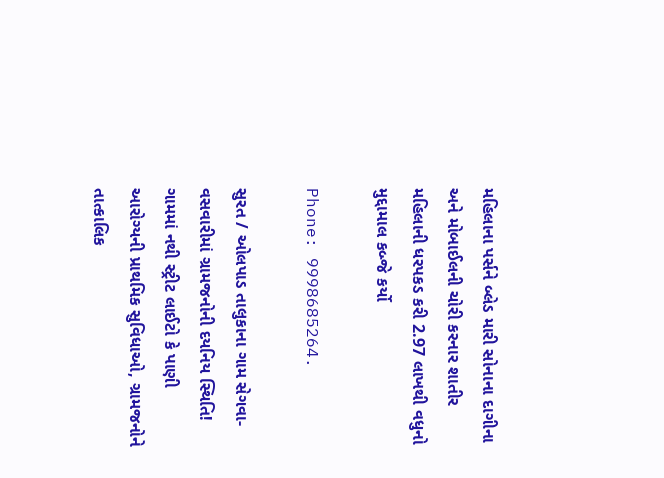મહિલાના પર્સને બ્લેડ મારી સોનાના દાગીના અને મોબાઈલની ચોરી કરનાર શાતીર મહિલાની ધરપકડ કરી 2.97 લાખથી વધુનો મુદ્દામાલ કબ્જે કર્યો

Phone: 9998685264.

સુરત / ઓલપાડ તાલુકાના ગામ સેગવા-વસવારીમાં ગ્રામજનોની દયનિય સ્થિતિ! ગામમાં નથી સ્ટ્રીટ લાઈટો કે પાણી આરોગ્યની પ્રાથમિક સુવિધાઓ, ગ્રામજનોને તાત્કાલિક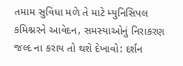તમામ સુવિધા મળે તે માટે મ્યુનિસિપલ કમિશ્નરને આવેદન, સમસ્યાઓનું નિરાકરણ જલ્દ ના કરાય તો થશે દેખાવો: દર્શન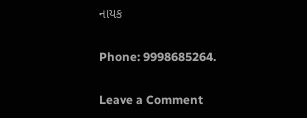નાયક

Phone: 9998685264.

Leave a Comment